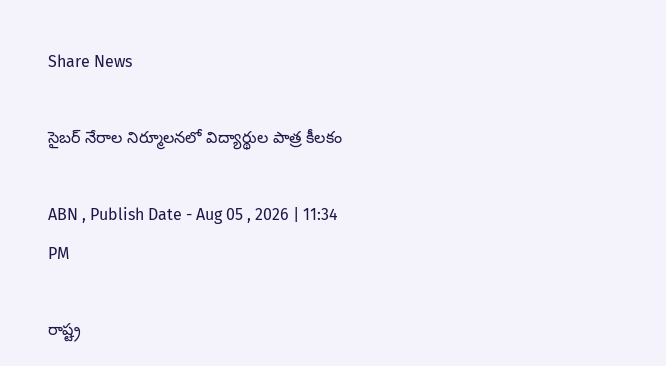Share News

సైబర్‌ నేరాల నిర్మూలనలో విద్యార్థుల పాత్ర కీలకం

ABN , Publish Date - Aug 05 , 2026 | 11:34 PM

రాష్ట్ర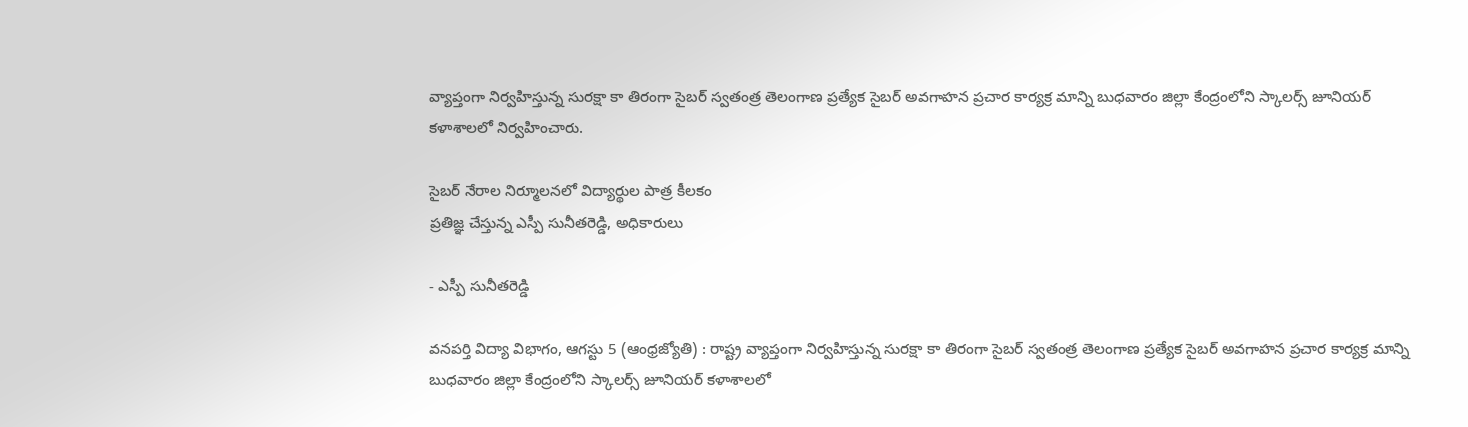వ్యాప్తంగా నిర్వహిస్తున్న సురక్షా కా తిరంగా సైబర్‌ స్వతంత్ర తెలంగాణ ప్రత్యేక సైబర్‌ అవగాహన ప్రచార కార్యక్ర మాన్ని బుధవారం జిల్లా కేంద్రంలోని స్కాలర్స్‌ జూనియర్‌ కళాశాలలో నిర్వహించారు.

సైబర్‌ నేరాల నిర్మూలనలో విద్యార్థుల పాత్ర కీలకం
ప్రతిజ్ఞ చేస్తున్న ఎస్పీ సునీతరెడ్డి, అధికారులు

- ఎస్పీ సునీతరెడ్డి

వనపర్తి విద్యా విభాగం, ఆగస్టు 5 (ఆంధ్రజ్యోతి) : రాష్ట్ర వ్యాప్తంగా నిర్వహిస్తున్న సురక్షా కా తిరంగా సైబర్‌ స్వతంత్ర తెలంగాణ ప్రత్యేక సైబర్‌ అవగాహన ప్రచార కార్యక్ర మాన్ని బుధవారం జిల్లా కేంద్రంలోని స్కాలర్స్‌ జూనియర్‌ కళాశాలలో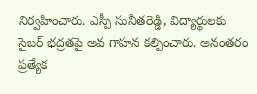నిర్వహించారు. ఎస్పీ సునీతరెడ్డి, విద్యార్థులకు సైబర్‌ భద్రతపై అవ గాహన కల్పించారు. అనంతరం ప్రత్యేక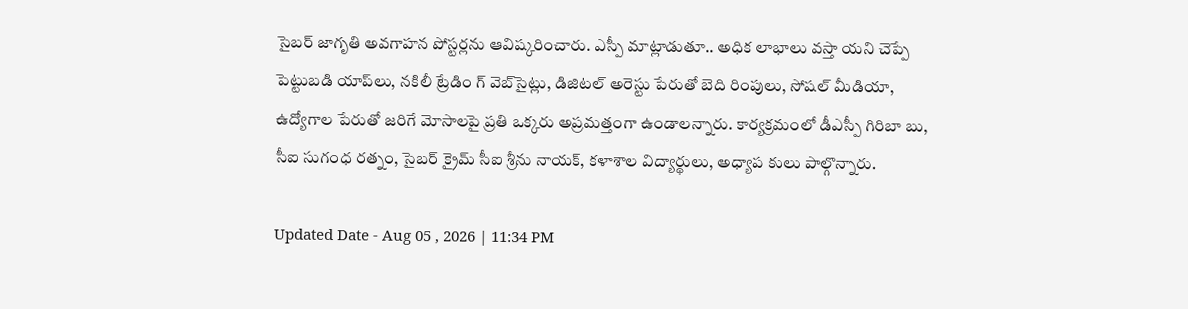సైబర్‌ జాగృతి అవగాహన పోస్టర్లను ఆవిష్కరించారు. ఎస్పీ మాట్లాడుతూ.. అధిక లాభాలు వస్తా యని చెప్పే పెట్టుబడి యాప్‌లు, నకిలీ ట్రేడిం గ్‌ వెబ్‌సైట్లు, డిజిటల్‌ అరెస్టు పేరుతో బెది రింపులు, సోషల్‌ మీడియా, ఉద్యోగాల పేరుతో జరిగే మోసాలపై ప్రతి ఒక్కరు అప్రమత్తంగా ఉండాలన్నారు. కార్యక్రమంలో డీఎస్పీ గిరిబా బు, సీఐ సుగంధ రత్నం, సైబర్‌ క్రైమ్‌ సీఐ శ్రీను నాయక్‌, కళాశాల విద్యార్థులు, అధ్యాప కులు పాల్గొన్నారు.

Updated Date - Aug 05 , 2026 | 11:34 PM